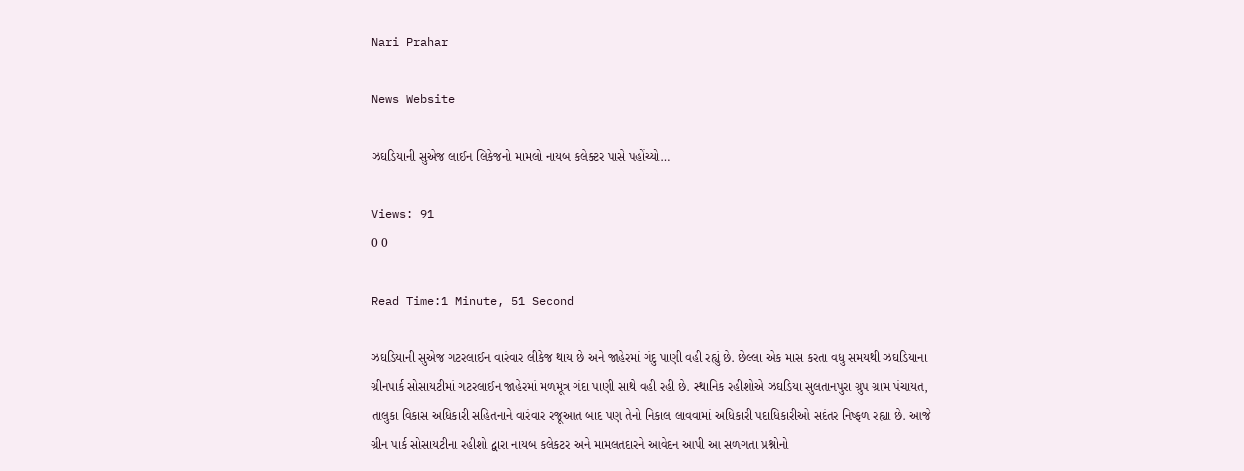Nari Prahar

News Website

ઝઘડિયાની સુએજ લાઈન લિકેજનો મામલો નાયબ કલેક્ટર પાસે પહોંચ્યો…

Views: 91
0 0

Read Time:1 Minute, 51 Second

ઝઘડિયાની સુએજ ગટરલાઈન વારંવાર લીકેજ થાય છે અને જાહેરમાં ગંદુ પાણી વહી રહ્યું છે. છેલ્લા એક માસ કરતા વધુ સમયથી ઝઘડિયાના ગ્રીનપાર્ક સોસાયટીમાં ગટરલાઈન જાહેરમાં મળમૂત્ર ગંદા પાણી સાથે વહી રહી છે. સ્થાનિક રહીશોએ ઝઘડિયા સુલતાનપુરા ગ્રુપ ગ્રામ પંચાયત, તાલુકા વિકાસ અધિકારી સહિતનાને વારંવાર રજૂઆત બાદ પણ તેનો નિકાલ લાવવામાં અધિકારી પદાધિકારીઓ સદંતર નિષ્ફળ રહ્યા છે. આજે ગ્રીન પાર્ક સોસાયટીના રહીશો દ્વારા નાયબ કલેકટર અને મામલતદારને આવેદન આપી આ સળગતા પ્રશ્નોનો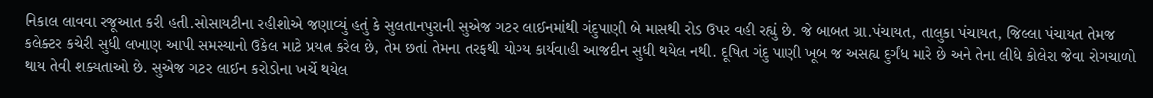નિકાલ લાવવા રજૂઆત કરી હતી.સોસાયટીના રહીશોએ જણાવ્યું હતું કે સુલતાનપુરાની સુએજ ગટર લાઈનમાંથી ગંદુપાણી બે માસથી રોડ ઉપર વહી રહ્યું છે. જે બાબત ગ્રા.પંચાયત, તાલુકા પંચાયત, જિલ્લા પંચાયત તેમજ કલેક્ટર કચેરી સુધી લખાણ આપી સમસ્યાનો ઉકેલ માટે પ્રયત્ન કરેલ છે, તેમ છતાં તેમના તરફથી યોગ્ય કાર્યવાહી આજદીન સુધી થયેલ નથી. દૂષિત ગંદુ પાણી ખૂબ જ અસહ્ય દુર્ગંધ મારે છે અને તેના લીધે કોલેરા જેવા રોગચાળો થાય તેવી શક્યતાઓ છે. સુએજ ગટર લાઈન કરોડોના ખર્ચે થયેલ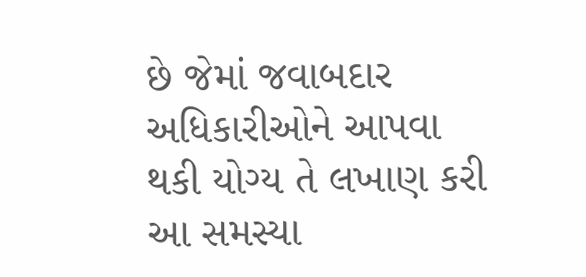છે જેમાં જવાબદાર અધિકારીઓને આપવા થકી યોગ્ય તે લખાણ કરી આ સમસ્યા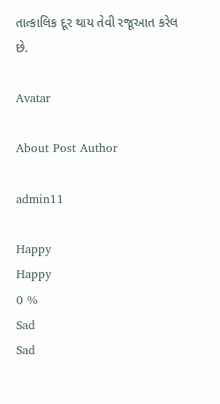તાત્કાલિક દૂર થાય તેવી રજૂઆત કરેલ છે.

Avatar

About Post Author

admin11

Happy
Happy
0 %
Sad
Sad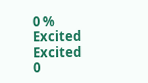0 %
Excited
Excited
0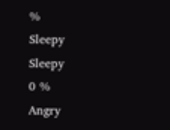%
Sleepy
Sleepy
0 %
Angry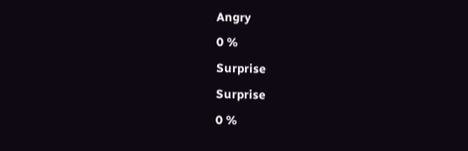Angry
0 %
Surprise
Surprise
0 %